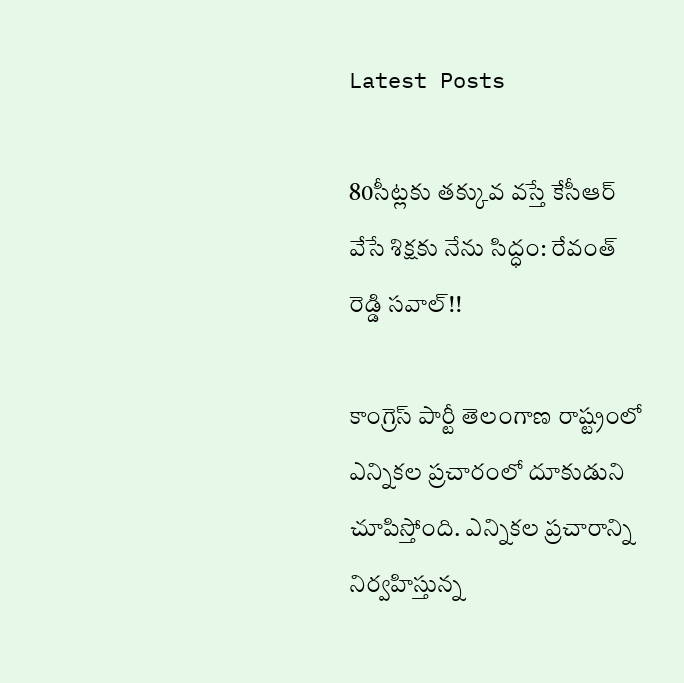Latest Posts

80సీట్లకు తక్కువ వస్తే కేసీఆర్ వేసే శిక్షకు నేను సిద్ధం: రేవంత్ రెడ్డి సవాల్!!

కాంగ్రెస్ పార్టీ తెలంగాణ రాష్ట్రంలో ఎన్నికల ప్రచారంలో దూకుడుని చూపిస్తోంది. ఎన్నికల ప్రచారాన్ని నిర్వహిస్తున్న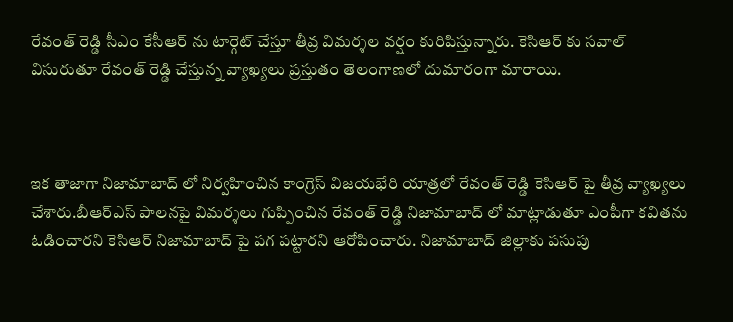రేవంత్ రెడ్డి సీఎం కేసీఆర్ ను టార్గెట్ చేస్తూ తీవ్ర విమర్శల వర్షం కురిపిస్తున్నారు. కెసిఆర్ కు సవాల్ విసురుతూ రేవంత్ రెడ్డి చేస్తున్న వ్యాఖ్యలు ప్రస్తుతం తెలంగాణలో దుమారంగా మారాయి.



ఇక తాజాగా నిజామాబాద్ లో నిర్వహించిన కాంగ్రెస్ విజయభేరి యాత్రలో రేవంత్ రెడ్డి కెసిఆర్ పై తీవ్ర వ్యాఖ్యలు చేశారు.బీఆర్ఎస్ పాలనపై విమర్శలు గుప్పించిన రేవంత్ రెడ్డి నిజామాబాద్ లో మాట్లాడుతూ ఎంపీగా కవితను ఓడించారని కెసిఆర్ నిజామాబాద్ పై పగ పట్టారని ఆరోపించారు. నిజామాబాద్ జిల్లాకు పసుపు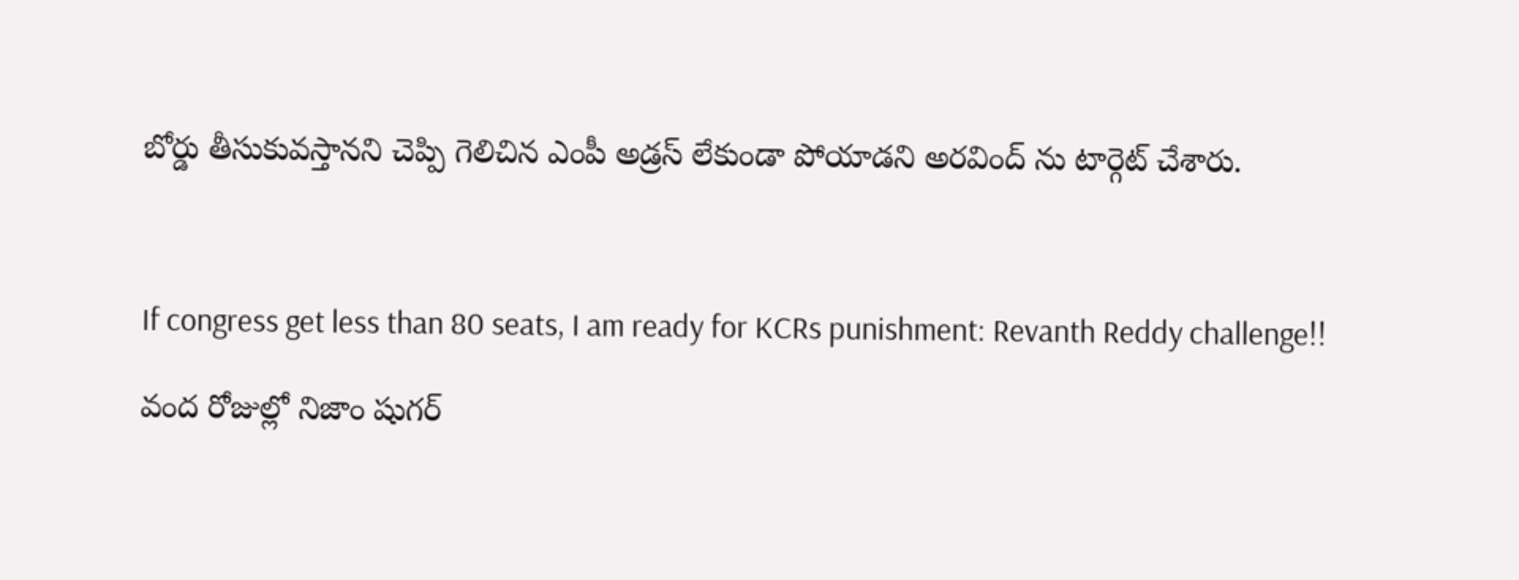బోర్డు తీసుకువస్తానని చెప్పి గెలిచిన ఎంపీ అడ్రస్ లేకుండా పోయాడని అరవింద్ ను టార్గెట్ చేశారు.



If congress get less than 80 seats, I am ready for KCRs punishment: Revanth Reddy challenge!!

వంద రోజుల్లో నిజాం షుగర్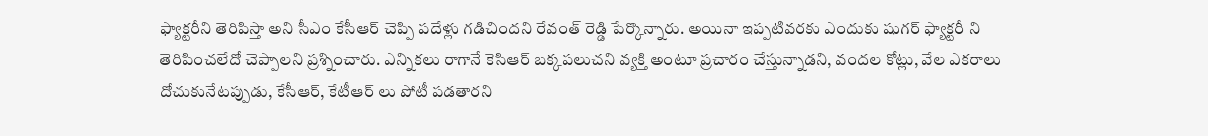ఫ్యాక్టరీని తెరిపిస్తా అని సీఎం కేసీఆర్ చెప్పి పదేళ్లు గడిచిందని రేవంత్ రెడ్డి పేర్కొన్నారు. అయినా ఇప్పటివరకు ఎందుకు షుగర్ ఫ్యాక్టరీ ని తెరిపించలేదో చెప్పాలని ప్రశ్నించారు. ఎన్నికలు రాగానే కెసిఆర్ బక్కపలుచని వ్యక్తి అంటూ ప్రచారం చేస్తున్నాడని, వందల కోట్లు, వేల ఎకరాలు దోచుకునేటప్పుడు, కేసీఆర్, కేటీఆర్ లు పోటీ పడతారని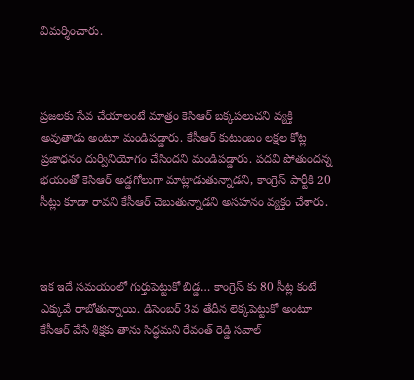విమర్శించారు.



ప్రజలకు సేవ చేయాలంటే మాత్రం కెసిఆర్ బక్కపలుచని వ్యక్తి అవుతాడు అంటూ మండిపడ్డారు. కేసీఆర్ కుటుంబం లక్షల కోట్ల ప్రజాధనం దుర్వినియోగం చేసిందని మండిపడ్డారు. పదవి పోతుందన్న భయంతో కెసిఆర్ అడ్డగోలుగా మాట్లాడుతున్నాడని, కాంగ్రెస్ పార్టీకి 20 సీట్లు కూడా రావని కేసీఆర్ చెబుతున్నాడని అసహనం వ్యక్తం చేశారు.



ఇక ఇదే సమయంలో గుర్తుపెట్టుకో బిడ్డ… కాంగ్రెస్ కు 80 సీట్ల కంటే ఎక్కువే రాబోతున్నాయి. డిసెంబర్ 3వ తేదీన లెక్కపెట్టుకో అంటూ కేసీఆర్ వేసే శిక్షకు తాను సిద్ధమని రేవంత్ రెడ్డి సవాల్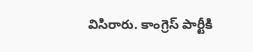విసిరారు. కాంగ్రెస్ పార్టీకి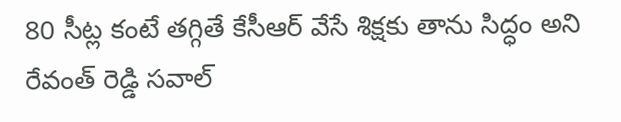80 సీట్ల కంటే తగ్గితే కేసీఆర్ వేసే శిక్షకు తాను సిద్ధం అని రేవంత్ రెడ్డి సవాల్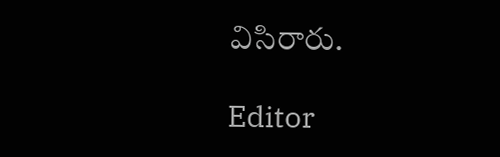విసిరారు.

Editor